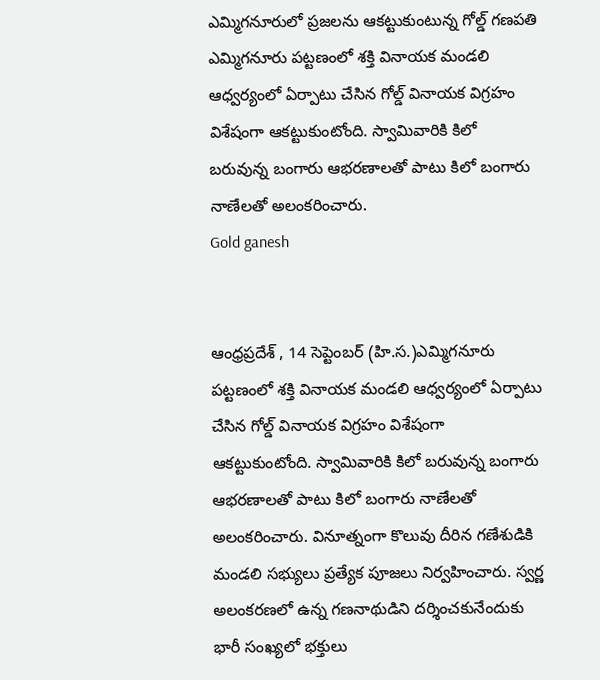ఎమ్మిగనూరులో ప్రజలను ఆకట్టుకుంటున్న గోల్డ్ గణపతి
ఎమ్మిగనూరు పట్టణంలో శక్తి వినాయక మండలి ఆధ్వర్యంలో ఏర్పాటు చేసిన గోల్డ్ వినాయక విగ్రహం విశేషంగా ఆకట్టుకుంటోంది. స్వామివారికి కిలో బరువున్న బంగారు ఆభరణాలతో పాటు కిలో బంగారు నాణేలతో అలంకరించారు.
Gold ganesh


ఆంధ్రప్రదేశ్ , 14 సెప్టెంబర్ (హి.స.)ఎమ్మిగనూరు పట్టణంలో శక్తి వినాయక మండలి ఆధ్వర్యంలో ఏర్పాటు చేసిన గోల్డ్ వినాయక విగ్రహం విశేషంగా ఆకట్టుకుంటోంది. స్వామివారికి కిలో బరువున్న బంగారు ఆభరణాలతో పాటు కిలో బంగారు నాణేలతో అలంకరించారు. వినూత్నంగా కొలువు దీరిన గణేశుడికి మండలి సభ్యులు ప్రత్యేక పూజలు నిర్వహించారు. స్వర్ణ అలంకరణలో ఉన్న గణనాథుడిని దర్శించకునేందుకు భారీ సంఖ్యలో భక్తులు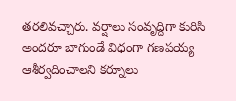తరలివచ్చారు. వర్షాలు సంవృద్దిగా కురిసి అందరూ బాగుండే విధంగా గణపయ్య ఆశీర్వదించాలని కర్నూలు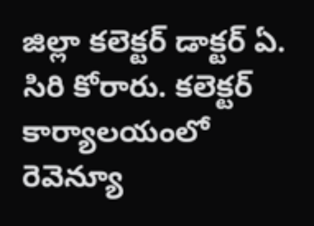జిల్లా కలెక్టర్ డాక్టర్ ఏ. సిరి కోరారు. కలెక్టర్ కార్యాలయంలో రెవెన్యూ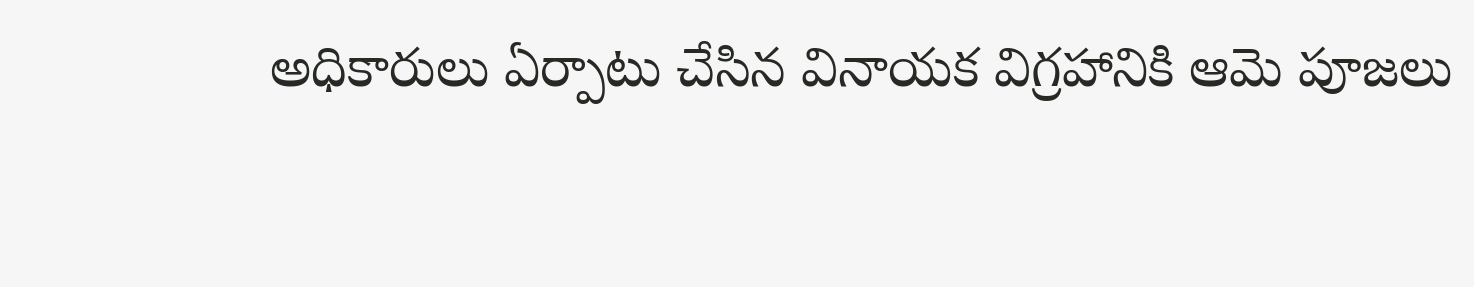అధికారులు ఏర్పాటు చేసిన వినాయక విగ్రహానికి ఆమె పూజలు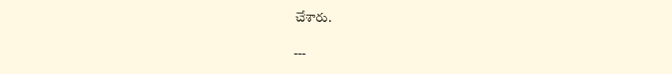చేశారు.

---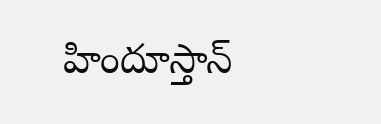హిందూస్తాన్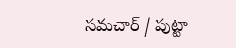సమచార్ / పుట్టా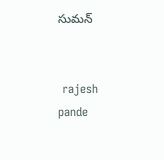సుమన్


 rajesh pande